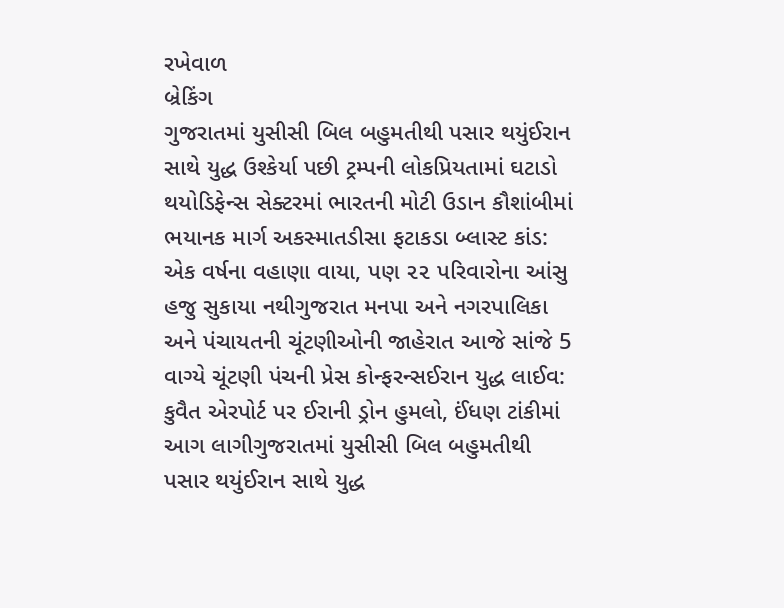રખેવાળ
બ્રેકિંગ
ગુજરાતમાં યુસીસી બિલ બહુમતીથી પસાર થયુંઈરાન સાથે યુદ્ધ ઉશ્કેર્યા પછી ટ્રમ્પની લોકપ્રિયતામાં ઘટાડો થયોડિફેન્સ સેક્ટરમાં ભારતની મોટી ઉડાન કૌશાંબીમાં ભયાનક માર્ગ અકસ્માતડીસા ફટાકડા બ્લાસ્ટ કાંડ: એક વર્ષના વહાણા વાયા, પણ ૨૨ પરિવારોના આંસુ હજુ સુકાયા નથીગુજરાત મનપા અને નગરપાલિકા અને પંચાયતની ચૂંટણીઓની જાહેરાત આજે સાંજે 5 વાગ્યે ચૂંટણી પંચની પ્રેસ કોન્ફરન્સઈરાન યુદ્ધ લાઈવ: કુવૈત એરપોર્ટ પર ઈરાની ડ્રોન હુમલો, ઈંધણ ટાંકીમાં આગ લાગીગુજરાતમાં યુસીસી બિલ બહુમતીથી પસાર થયુંઈરાન સાથે યુદ્ધ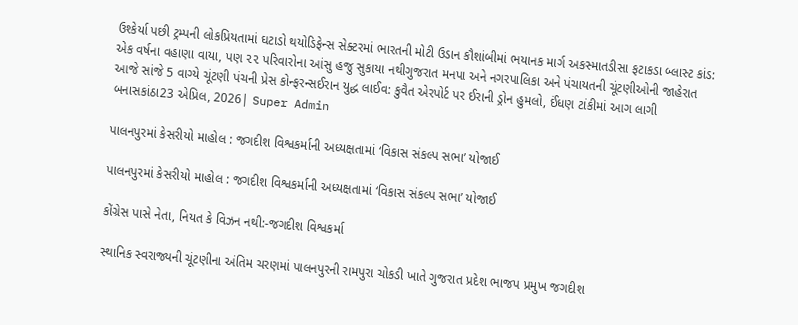ઉશ્કેર્યા પછી ટ્રમ્પની લોકપ્રિયતામાં ઘટાડો થયોડિફેન્સ સેક્ટરમાં ભારતની મોટી ઉડાન કૌશાંબીમાં ભયાનક માર્ગ અકસ્માતડીસા ફટાકડા બ્લાસ્ટ કાંડ: એક વર્ષના વહાણા વાયા, પણ ૨૨ પરિવારોના આંસુ હજુ સુકાયા નથીગુજરાત મનપા અને નગરપાલિકા અને પંચાયતની ચૂંટણીઓની જાહેરાત આજે સાંજે 5 વાગ્યે ચૂંટણી પંચની પ્રેસ કોન્ફરન્સઈરાન યુદ્ધ લાઈવ: કુવૈત એરપોર્ટ પર ઈરાની ડ્રોન હુમલો, ઈંધણ ટાંકીમાં આગ લાગી
બનાસકાંઠા23 એપ્રિલ, 2026| Super Admin

પાલનપુરમાં કેસરીયો માહોલ : જગદીશ વિશ્વકર્માની અધ્યક્ષતામાં ‘વિકાસ સંકલ્પ સભા’ યોજાઈ

પાલનપુરમાં કેસરીયો માહોલ : જગદીશ વિશ્વકર્માની અધ્યક્ષતામાં ‘વિકાસ સંકલ્પ સભા’ યોજાઈ

કોંગ્રેસ પાસે નેતા, નિયત કે વિઝન નથી:-જગદીશ વિશ્વકર્મા

સ્થાનિક સ્વરાજ્યની ચૂંટણીના અંતિમ ચરણમાં પાલનપુરની રામપુરા ચોકડી ખાતે ગુજરાત પ્રદેશ ભાજપ પ્રમુખ જગદીશ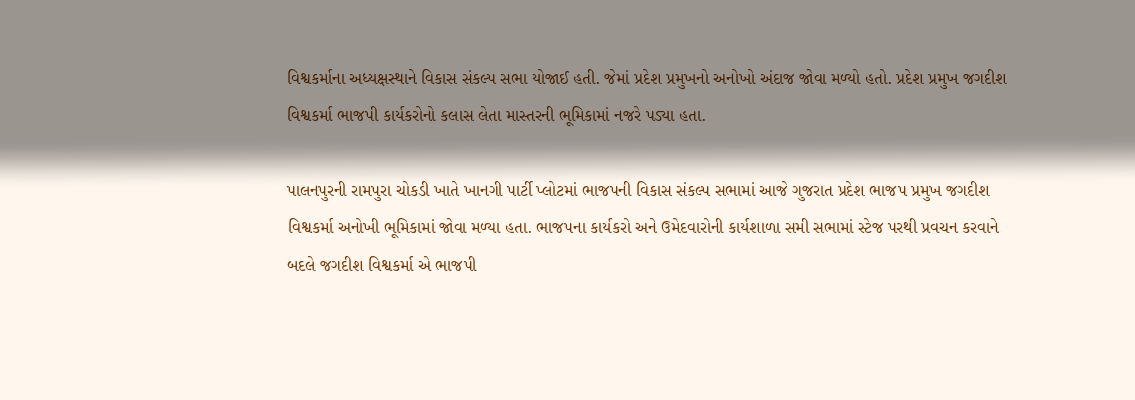વિશ્વકર્માના અધ્યક્ષસ્થાને વિકાસ સંકલ્પ સભા યોજાઈ હતી. જેમાં પ્રદેશ પ્રમુખનો અનોખો અંદાજ જોવા મળ્યો હતો. પ્રદેશ પ્રમુખ જગદીશ વિશ્વકર્મા ભાજપી કાર્યકરોનો કલાસ લેતા માસ્તરની ભૂમિકામાં નજરે પડ્યા હતા.

પાલનપુરની રામપુરા ચોકડી ખાતે ખાનગી પાર્ટી પ્લોટમાં ભાજપની વિકાસ સંકલ્પ સભામાં આજે ગુજરાત પ્રદેશ ભાજપ પ્રમુખ જગદીશ વિશ્વકર્મા અનોખી ભૂમિકામાં જોવા મળ્યા હતા. ભાજપના કાર્યકરો અને ઉમેદવારોની કાર્યશાળા સમી સભામાં સ્ટેજ પરથી પ્રવચન કરવાને બદલે જગદીશ વિશ્વકર્મા એ ભાજપી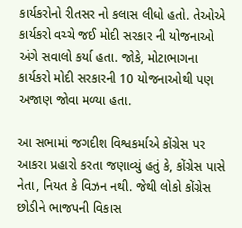કાર્યકરોનો રીતસર નો કલાસ લીધો હતો. તેઓએ કાર્યકરો વચ્ચે જઈ મોદી સરકાર ની યોજનાઓ અંગે સવાલો કર્યા હતા. જોકે, મોટાભાગના કાર્યકરો મોદી સરકારની 10 યોજનાઓથી પણ અજાણ જોવા મળ્યા હતા.

આ સભામાં જગદીશ વિશ્વકર્માએ કોંગ્રેસ પર આકરા પ્રહારો કરતા જણાવ્યું હતું કે, કોંગ્રેસ પાસે નેતા, નિયત કે વિઝન નથી. જેથી લોકો કોંગ્રેસ છોડીને ભાજપની વિકાસ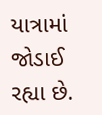યાત્રામાં જોડાઈ રહ્યા છે.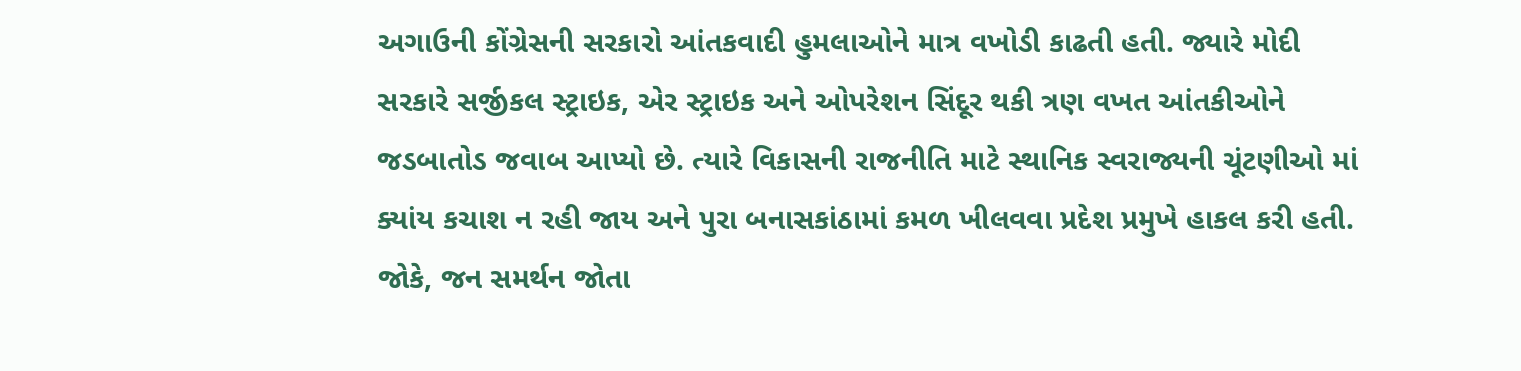અગાઉની કોંગ્રેસની સરકારો આંતકવાદી હુમલાઓને માત્ર વખોડી કાઢતી હતી. જ્યારે મોદી સરકારે સર્જીકલ સ્ટ્રાઇક, એર સ્ટ્રાઇક અને ઓપરેશન સિંદૂર થકી ત્રણ વખત આંતકીઓને જડબાતોડ જવાબ આપ્યો છે. ત્યારે વિકાસની રાજનીતિ માટે સ્થાનિક સ્વરાજ્યની ચૂંટણીઓ માં ક્યાંય કચાશ ન રહી જાય અને પુરા બનાસકાંઠામાં કમળ ખીલવવા પ્રદેશ પ્રમુખે હાકલ કરી હતી. જોકે, જન સમર્થન જોતા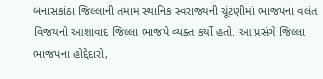બનાસકાંઠા જિલ્લાની તમામ સ્થાનિક સ્વરાજ્યની ચૂંટણીમાં ભાજપના વલંત વિજયનો આશાવાદ જિલ્લા ભાજપે વ્યક્ત કર્યો હતો. આ પ્રસંગે જિલ્લા ભાજપના હોદ્દેદારો,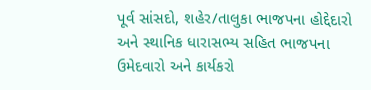પૂર્વ સાંસદો, શહેર/તાલુકા ભાજપના હોદ્દેદારો અને સ્થાનિક ધારાસભ્ય સહિત ભાજપના ઉમેદવારો અને કાર્યકરો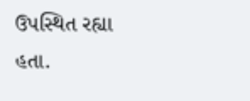ઉપસ્થિત રહ્યા હતા.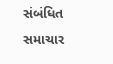સંબંધિત સમાચાર